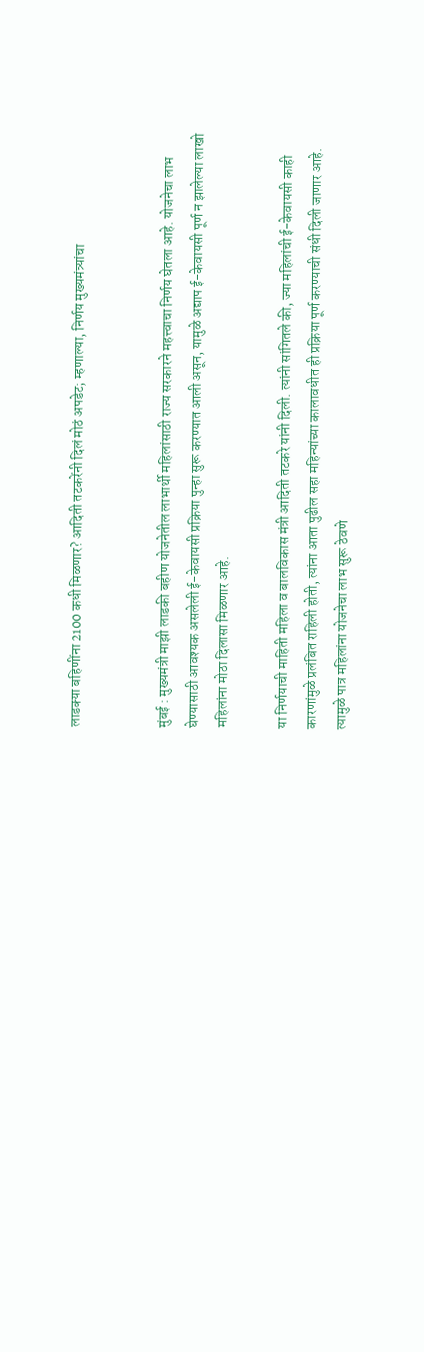लाडक्या बहिणींना 2100 कधी मिळणार? आदिती तटकरेंनी दिलं मोठं अपडेट; म्हणाल्या, निर्णय मुख्यमंत्र्यांचा


मुंबई : मुख्यमंत्री माझी लाडकी बहीण योजनेतील लाभार्थी महिलांसाठी राज्य सरकारने महत्त्वाचा निर्णय घेतला आहे. योजनेचा लाभ घेण्यासाठी आवश्यक असलेली ई-केवायसी प्रक्रिया पुन्हा सुरू करण्यात आली असून, यामुळे अद्याप ई-केवायसी पूर्ण न झालेल्या लाखो महिलांना मोठा दिलासा मिळणार आहे.

या निर्णयाची माहिती महिला व बालविकास मंत्री आदिती तटकरे यांनी दिली. त्यांनी सांगितले की, ज्या महिलांची ई-केवायसी काही कारणांमुळे प्रलंबित राहिली होती, त्यांना आता पुढील सहा महिन्यांच्या कालावधीत ही प्रक्रिया पूर्ण करण्याची संधी दिली जाणार आहे. त्यामुळे पात्र महिलांना योजनेचा लाभ सुरू ठेवणे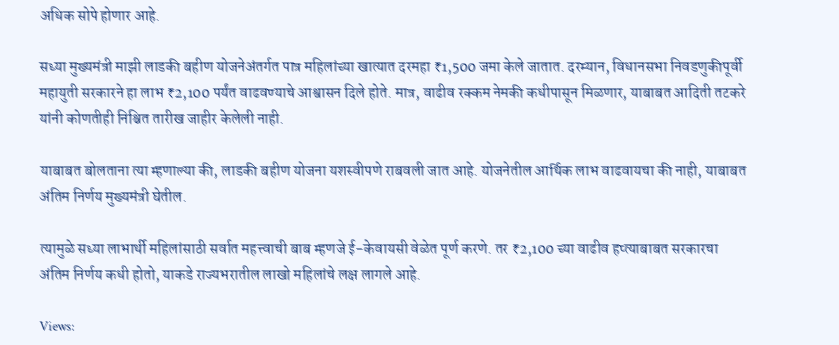अधिक सोपे होणार आहे.

सध्या मुख्यमंत्री माझी लाडकी बहीण योजनेअंतर्गत पात्र महिलांच्या खात्यात दरमहा ₹1,500 जमा केले जातात. दरम्यान, विधानसभा निवडणुकीपूर्वी महायुती सरकारने हा लाभ ₹2,100 पर्यंत वाढवण्याचे आश्वासन दिले होते. मात्र, वाढीव रक्कम नेमकी कधीपासून मिळणार, याबाबत आदिती तटकरे यांनी कोणतीही निश्चित तारीख जाहीर केलेली नाही.

याबाबत बोलताना त्या म्हणाल्या की, लाडकी बहीण योजना यशस्वीपणे राबवली जात आहे. योजनेतील आर्थिक लाभ वाढवायचा की नाही, याबाबत अंतिम निर्णय मुख्यमंत्री घेतील.

त्यामुळे सध्या लाभार्थी महिलांसाठी सर्वात महत्त्वाची बाब म्हणजे ई-केवायसी वेळेत पूर्ण करणे. तर ₹2,100 च्या वाढीव हप्त्याबाबत सरकारचा अंतिम निर्णय कधी होतो, याकडे राज्यभरातील लाखो महिलांचे लक्ष लागले आहे.

Views: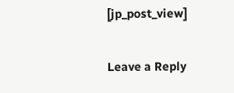[jp_post_view]

Leave a Reply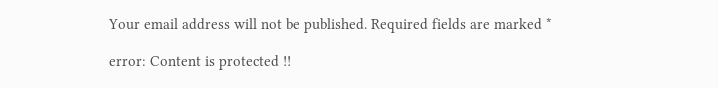Your email address will not be published. Required fields are marked *

error: Content is protected !!